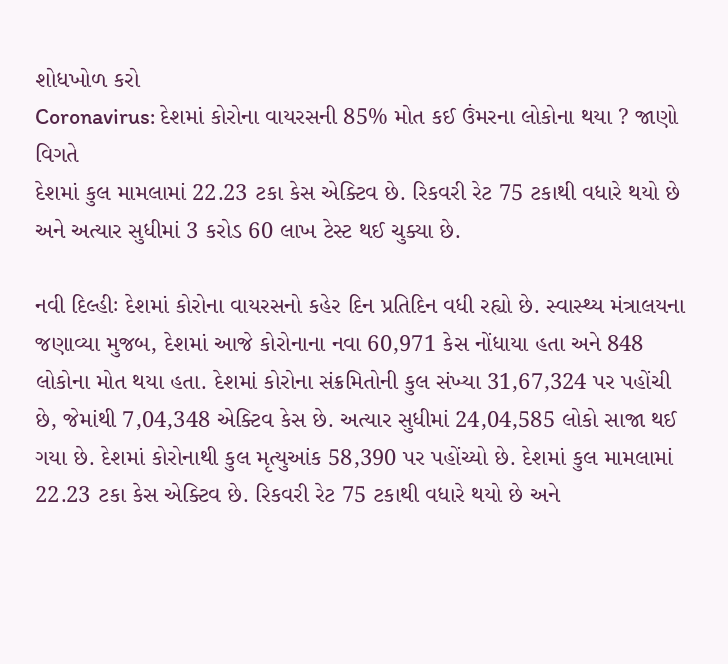શોધખોળ કરો
Coronavirus: દેશમાં કોરોના વાયરસની 85% મોત કઈ ઉંમરના લોકોના થયા ? જાણો વિગતે
દેશમાં કુલ મામલામાં 22.23 ટકા કેસ એક્ટિવ છે. રિકવરી રેટ 75 ટકાથી વધારે થયો છે અને અત્યાર સુધીમાં 3 કરોડ 60 લાખ ટેસ્ટ થઈ ચુક્યા છે.

નવી દિલ્હીઃ દેશમાં કોરોના વાયરસનો કહેર દિન પ્રતિદિન વધી રહ્યો છે. સ્વાસ્થ્ય મંત્રાલયના જણાવ્યા મુજબ, દેશમાં આજે કોરોનાના નવા 60,971 કેસ નોંધાયા હતા અને 848 લોકોના મોત થયા હતા. દેશમાં કોરોના સંક્રમિતોની કુલ સંખ્યા 31,67,324 પર પહોંચી છે, જેમાંથી 7,04,348 એક્ટિવ કેસ છે. અત્યાર સુધીમાં 24,04,585 લોકો સાજા થઈ ગયા છે. દેશમાં કોરોનાથી કુલ મૃત્યુઆંક 58,390 પર પહોંચ્યો છે. દેશમાં કુલ મામલામાં 22.23 ટકા કેસ એક્ટિવ છે. રિકવરી રેટ 75 ટકાથી વધારે થયો છે અને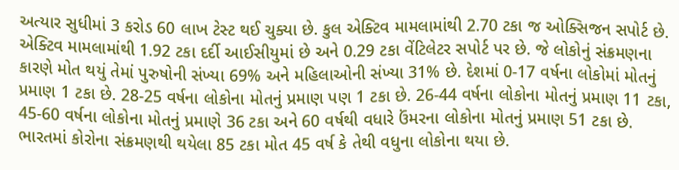અત્યાર સુધીમાં 3 કરોડ 60 લાખ ટેસ્ટ થઈ ચુક્યા છે. કુલ એક્ટિવ મામલામાંથી 2.70 ટકા જ ઓક્સિજન સપોર્ટ છે. એક્ટિવ મામલામાંથી 1.92 ટકા દર્દી આઈસીયુમાં છે અને 0.29 ટકા વેંટિલેટર સપોર્ટ પર છે. જે લોકોનું સંક્રમણના કારણે મોત થયું તેમાં પુરુષોની સંખ્યા 69% અને મહિલાઓની સંખ્યા 31% છે. દેશમાં 0-17 વર્ષના લોકોમાં મોતનું પ્રમાણ 1 ટકા છે. 28-25 વર્ષના લોકોના મોતનું પ્રમાણ પણ 1 ટકા છે. 26-44 વર્ષના લોકોના મોતનું પ્રમાણ 11 ટકા, 45-60 વર્ષના લોકોના મોતનું પ્રમાણે 36 ટકા અને 60 વર્ષથી વધારે ઉંમરના લોકોના મોતનું પ્રમાણ 51 ટકા છે.
ભારતમાં કોરોના સંક્રમણથી થયેલા 85 ટકા મોત 45 વર્ષ કે તેથી વધુના લોકોના થયા છે.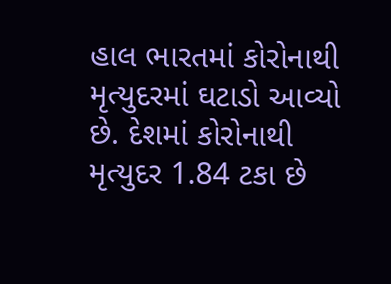હાલ ભારતમાં કોરોનાથી મૃત્યુદરમાં ઘટાડો આવ્યો છે. દેશમાં કોરોનાથી મૃત્યુદર 1.84 ટકા છે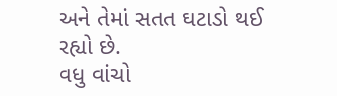અને તેમાં સતત ઘટાડો થઈ રહ્યો છે.
વધુ વાંચો